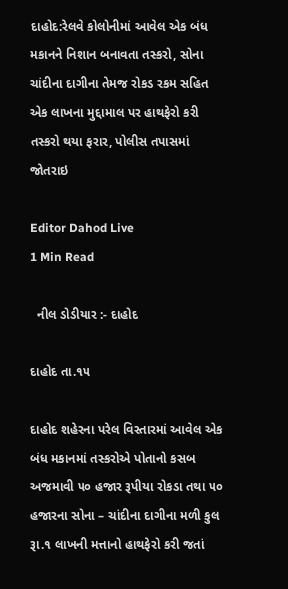દાહોદ:રેલવે કોલોનીમાં આવેલ એક બંધ મકાનને નિશાન બનાવતા તસ્કરો, સોના ચાંદીના દાગીના તેમજ રોકડ રકમ સહિત એક લાખના મુદ્દામાલ પર હાથફેરો કરી તસ્કરો થયા ફરાર, પોલીસ તપાસમાં જોતરાઇ

Editor Dahod Live
1 Min Read

  નીલ ડોડીયાર :- દાહોદ

દાહોદ તા.૧૫

દાહોદ શહેરના પરેલ વિસ્તારમાં આવેલ એક બંધ મકાનમાં તસ્કરોએ પોતાનો કસબ અજમાવી ૫૦ હજાર રૂપીયા રોકડા તથા ૫૦ હજારના સોના – ચાંદીના દાગીના મળી કુલ રૂા.૧ લાખની મત્તાનો હાથફેરો કરી જતાં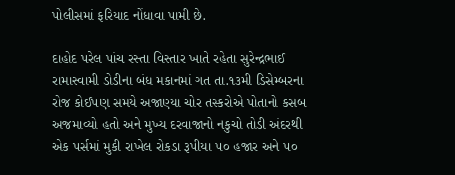પોલીસમાં ફરિયાદ નોંધાવા પામી છે.

દાહોદ પરેલ પાંચ રસ્તા વિસ્તાર ખાતે રહેતા સુરેન્દ્રભાઈ રામાસ્વામી ડોડીના બંધ મકાનમાં ગત તા.૧૩મી ડિસેમ્બરના રોજ કોઈપણ સમયે અજાણ્યા ચોર તસ્કરોએ પોતાનો કસબ અજમાવ્યો હતો અને મુખ્ય દરવાજાનો નકુચો તોડી અંદરથી એક પર્સમાં મુકી રાખેલ રોકડા રૂપીયા ૫૦ હજાર અને ૫૦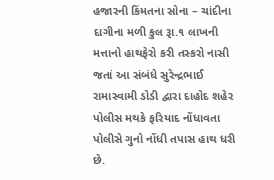હજારની કિંમતના સોના – ચાંદીના દાગીના મળી કુલ રૂા.૧ લાખની મત્તાનો હાથફેરો કરી તસ્કરો નાસી જતાં આ સંબંધે સુરેન્દ્રભાઈ રામાસ્વામી ડોડી દ્વારા દાહોદ શહેર પોલીસ મથકે ફરિયાદ નોંધાવતા પોલીસે ગુનો નોંધી તપાસ હાથ ધરી છે.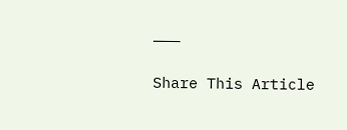———

Share This Article